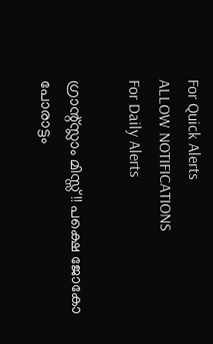For Quick Alerts
ALLOW NOTIFICATIONS
For Daily Alerts

ഗ്രാന്റ്സ്ലാം മിസ്സ്!! പക്ഷെ ജോകോ പോരാട്ടം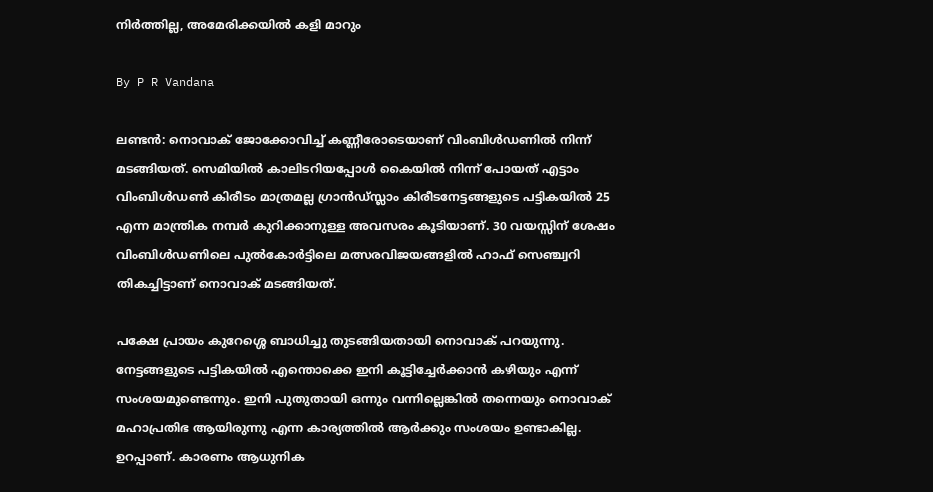നിര്‍ത്തില്ല, അമേരിക്കയില്‍ കളി മാറും

By P R Vandana

ലണ്ടന്‍: നൊവാക് ജോക്കോവിച്ച് കണ്ണീരോടെയാണ് വിംബിള്‍ഡണില്‍ നിന്ന് മടങ്ങിയത്. സെമിയില്‍ കാലിടറിയപ്പോള്‍ കൈയില്‍ നിന്ന് പോയത് എട്ടാം വിംബിള്‍ഡണ്‍ കിരീടം മാത്രമല്ല ഗ്രാന്‍ഡ്സ്ലാം കിരീടനേട്ടങ്ങളുടെ പട്ടികയില്‍ 25 എന്ന മാന്ത്രിക നമ്പര്‍ കുറിക്കാനുള്ള അവസരം കൂടിയാണ്. 30 വയസ്സിന് ശേഷം വിംബിള്‍ഡണിലെ പുല്‍കോര്‍ട്ടിലെ മത്സരവിജയങ്ങളില്‍ ഹാഫ് സെഞ്ച്വറി തികച്ചിട്ടാണ് നൊവാക് മടങ്ങിയത്.

പക്ഷേ പ്രായം കുറേശ്ശെ ബാധിച്ചു തുടങ്ങിയതായി നൊവാക് പറയുന്നു. നേട്ടങ്ങളുടെ പട്ടികയില്‍ എന്തൊക്കെ ഇനി കൂട്ടിച്ചേര്‍ക്കാന്‍ കഴിയും എന്ന് സംശയമുണ്ടെന്നും. ഇനി പുതുതായി ഒന്നും വന്നില്ലെങ്കില്‍ തന്നെയും നൊവാക് മഹാപ്രതിഭ ആയിരുന്നു എന്ന കാര്യത്തില്‍ ആര്‍ക്കും സംശയം ഉണ്ടാകില്ല. ഉറപ്പാണ്. കാരണം ആധുനിക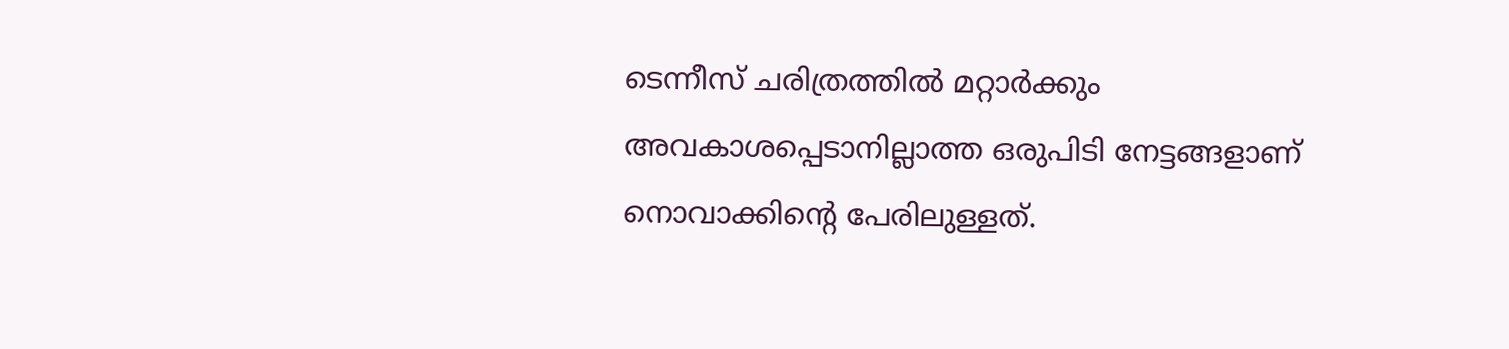ടെന്നീസ് ചരിത്രത്തില്‍ മറ്റാര്‍ക്കും അവകാശപ്പെടാനില്ലാത്ത ഒരുപിടി നേട്ടങ്ങളാണ് നൊവാക്കിന്റെ പേരിലുള്ളത്.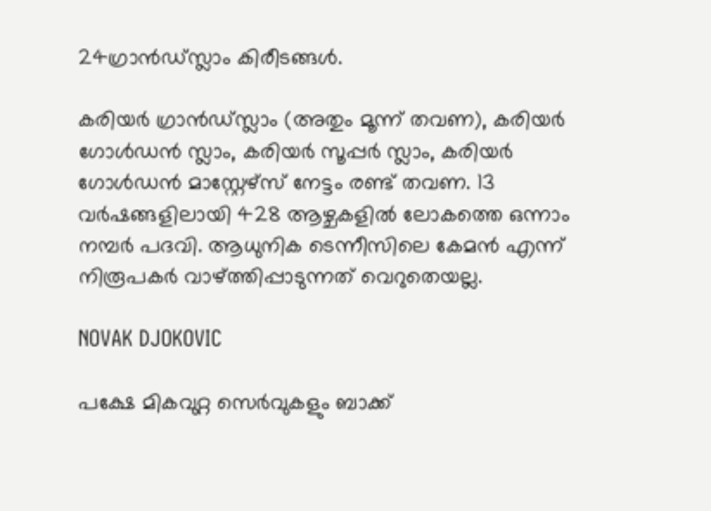24ഗ്രാന്‍ഡ്സ്ലാം കിരീടങ്ങള്‍.

കരിയര്‍ ഗ്രാന്‍ഡ്സ്ലാം (അതും മൂന്ന് തവണ), കരിയര്‍ ഗോള്‍ഡന്‍ സ്ലാം, കരിയര്‍ സൂപ്പര്‍ സ്ലാം, കരിയര്‍ ഗോള്‍ഡന്‍ മാസ്റ്റേഴ്‌സ് നേട്ടം രണ്ട് തവണ. 13 വര്‍ഷങ്ങളിലായി 428 ആഴ്ചകളില്‍ ലോകത്തെ ഒന്നാം നമ്പര്‍ പദവി. ആധുനിക ടെന്നീസിലെ കേമന്‍ എന്ന് നിരൂപകര്‍ വാഴ്ത്തിപ്പാടുന്നത് വെറുതെയല്ല.

NOVAK DJOKOVIC

പക്ഷേ മികവുറ്റ സെര്‍വുകളും ബാക്ക്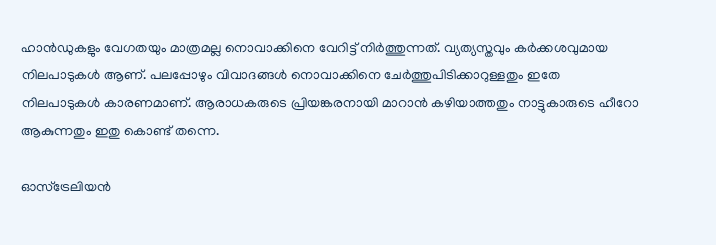ഹാന്‍ഡുകളും വേഗതയും മാത്രമല്ല നൊവാക്കിനെ വേറിട്ട് നിര്‍ത്തുന്നത്. വ്യത്യസ്തവും കര്‍ക്കശവുമായ നിലപാടുകള്‍ ആണ്. പലപ്പോഴും വിവാദങ്ങള്‍ നൊവാക്കിനെ ചേര്‍ത്തുപിടിക്കാറുള്ളതും ഇതേ നിലപാടുകള്‍ കാരണമാണ്. ആരാധകരുടെ പ്രിയങ്കരനായി മാറാന്‍ കഴിയാത്തതും നാട്ടുകാരുടെ ഹീറോ ആകുന്നതും ഇതു കൊണ്ട് തന്നെ.

ഓസ്‌ട്രേലിയന്‍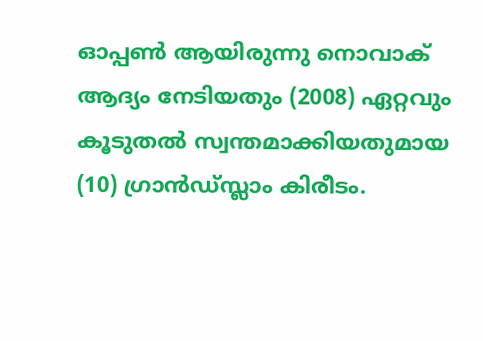ഓപ്പണ്‍ ആയിരുന്നു നൊവാക് ആദ്യം നേടിയതും (2008) ഏറ്റവും കൂടുതല്‍ സ്വന്തമാക്കിയതുമായ (10) ഗ്രാന്‍ഡ്സ്ലാം കിരീടം.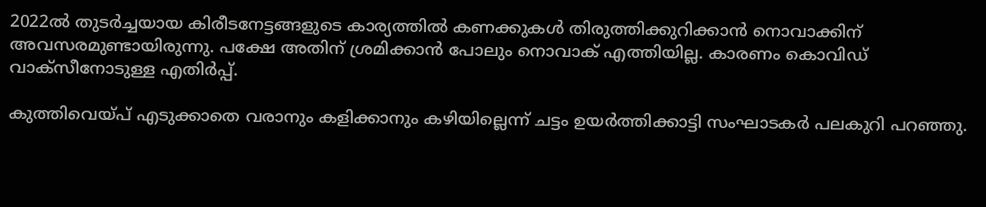2022ല്‍ തുടര്‍ച്ചയായ കിരീടനേട്ടങ്ങളുടെ കാര്യത്തില്‍ കണക്കുകള്‍ തിരുത്തിക്കുറിക്കാന്‍ നൊവാക്കിന് അവസരമുണ്ടായിരുന്നു. പക്ഷേ അതിന് ശ്രമിക്കാന്‍ പോലും നൊവാക് എത്തിയില്ല. കാരണം കൊവിഡ് വാക്‌സീനോടുള്ള എതിര്‍പ്പ്.

കുത്തിവെയ്പ് എടുക്കാതെ വരാനും കളിക്കാനും കഴിയില്ലെന്ന് ചട്ടം ഉയര്‍ത്തിക്കാട്ടി സംഘാടകര്‍ പലകുറി പറഞ്ഞു.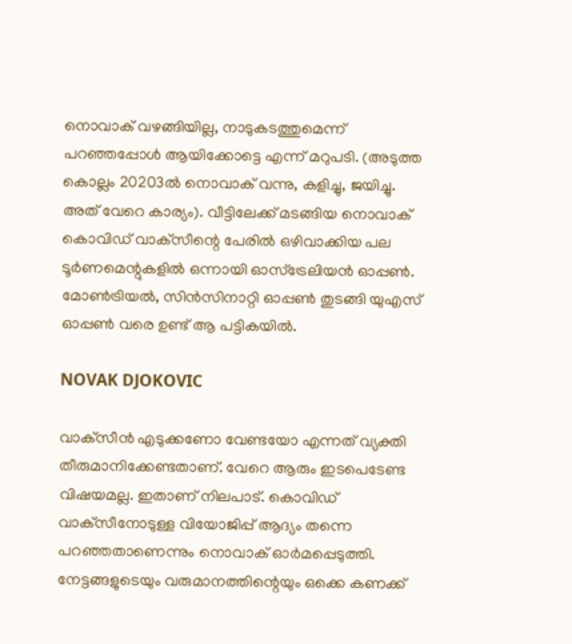നൊവാക് വഴങ്ങിയില്ല, നാടുകടത്തുമെന്ന് പറഞ്ഞപ്പോള്‍ ആയിക്കോട്ടെ എന്ന് മറുപടി. (അടുത്ത കൊല്ലം 20203ല്‍ നൊവാക് വന്നു, കളിച്ചു, ജയിച്ചു. അത് വേറെ കാര്യം). വീട്ടിലേക്ക് മടങ്ങിയ നൊവാക് കൊവിഡ് വാക്‌സീന്റെ പേരില്‍ ഒഴിവാക്കിയ പല ടൂര്‍ണമെന്റുകളില്‍ ഒന്നായി ഓസ്‌ട്രേലിയന്‍ ഓപ്പണ്‍. മോണ്‍ട്രിയല്‍, സിന്‍സിനാറ്റി ഓപ്പണ്‍ തുടങ്ങി യുഎസ് ഓപ്പണ്‍ വരെ ഉണ്ട് ആ പട്ടികയില്‍.

NOVAK DJOKOVIC

വാക്‌സീന്‍ എടുക്കണോ വേണ്ടയോ എന്നത് വ്യക്തി തീരുമാനിക്കേണ്ടതാണ്. വേറെ ആരും ഇടപെടേണ്ട വിഷയമല്ല. ഇതാണ് നിലപാട്. കൊവിഡ് വാക്‌സീനോടുള്ള വിയോജിപ്പ് ആദ്യം തന്നെ പറഞ്ഞതാണെന്നും നൊവാക് ഓര്‍മപ്പെടുത്തി. നേട്ടങ്ങളുടെയും വരുമാനത്തിന്റെയും ഒക്കെ കണക്ക്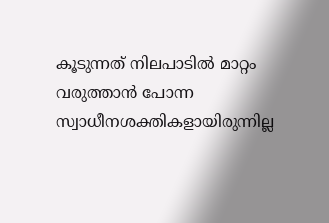കൂടുന്നത് നിലപാടില്‍ മാറ്റം വരുത്താന്‍ പോന്ന സ്വാധീനശക്തികളായിരുന്നില്ല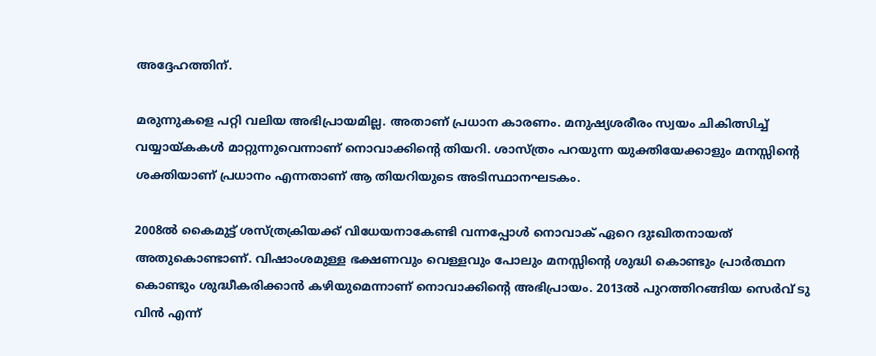അദ്ദേഹത്തിന്.

മരുന്നുകളെ പറ്റി വലിയ അഭിപ്രായമില്ല. അതാണ് പ്രധാന കാരണം. മനുഷ്യശരീരം സ്വയം ചികിത്സിച്ച് വയ്യായ്കകള്‍ മാറ്റുന്നുവെന്നാണ് നൊവാക്കിന്റെ തിയറി. ശാസ്ത്രം പറയുന്ന യുക്തിയേക്കാളും മനസ്സിന്റെ ശക്തിയാണ് പ്രധാനം എന്നതാണ് ആ തിയറിയുടെ അടിസ്ഥാനഘടകം.

2008ല്‍ കൈമുട്ട് ശസ്ത്രക്രിയക്ക് വിധേയനാകേണ്ടി വന്നപ്പോള്‍ നൊവാക് ഏറെ ദുഃഖിതനായത് അതുകൊണ്ടാണ്. വിഷാംശമുള്ള ഭക്ഷണവും വെള്ളവും പോലും മനസ്സിന്റെ ശുദ്ധി കൊണ്ടും പ്രാര്‍ത്ഥന കൊണ്ടും ശുദ്ധീകരിക്കാന്‍ കഴിയുമെന്നാണ് നൊവാക്കിന്റെ അഭിപ്രായം. 2013ല്‍ പുറത്തിറങ്ങിയ സെര്‍വ് ടു വിന്‍ എന്ന്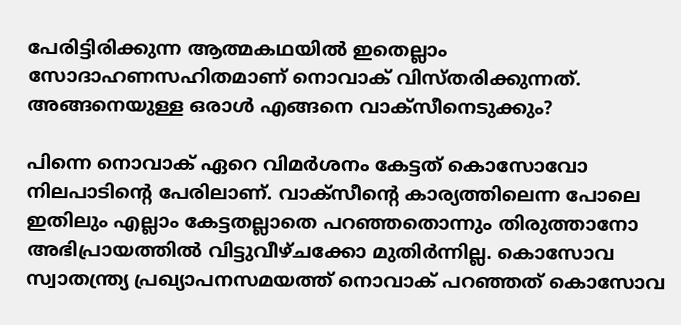പേരിട്ടിരിക്കുന്ന ആത്മകഥയില്‍ ഇതെല്ലാം സോദാഹണസഹിതമാണ് നൊവാക് വിസ്തരിക്കുന്നത്. അങ്ങനെയുള്ള ഒരാള്‍ എങ്ങനെ വാക്‌സീനെടുക്കും?

പിന്നെ നൊവാക് ഏറെ വിമര്‍ശനം കേട്ടത് കൊസോവോ നിലപാടിന്റെ പേരിലാണ്. വാക്‌സീന്റെ കാര്യത്തിലെന്ന പോലെ ഇതിലും എല്ലാം കേട്ടതല്ലാതെ പറഞ്ഞതൊന്നും തിരുത്താനോ അഭിപ്രായത്തില്‍ വിട്ടുവീഴ്ചക്കോ മുതിര്‍ന്നില്ല. കൊസോവ സ്വാതന്ത്ര്യ പ്രഖ്യാപനസമയത്ത് നൊവാക് പറഞ്ഞത് കൊസോവ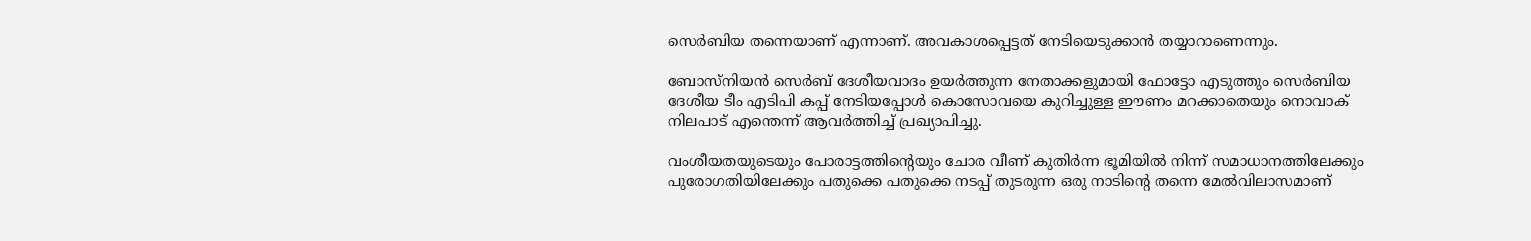സെര്‍ബിയ തന്നെയാണ് എന്നാണ്. അവകാശപ്പെട്ടത് നേടിയെടുക്കാന്‍ തയ്യാറാണെന്നും.

ബോസ്‌നിയന്‍ സെര്‍ബ് ദേശീയവാദം ഉയര്‍ത്തുന്ന നേതാക്കളുമായി ഫോട്ടോ എടുത്തും സെര്‍ബിയ ദേശീയ ടീം എടിപി കപ്പ് നേടിയപ്പോള്‍ കൊസോവയെ കുറിച്ചുള്ള ഈണം മറക്കാതെയും നൊവാക് നിലപാട് എന്തെന്ന് ആവര്‍ത്തിച്ച് പ്രഖ്യാപിച്ചു.

വംശീയതയുടെയും പോരാട്ടത്തിന്റെയും ചോര വീണ് കുതിര്‍ന്ന ഭൂമിയില്‍ നിന്ന് സമാധാനത്തിലേക്കും പുരോഗതിയിലേക്കും പതുക്കെ പതുക്കെ നടപ്പ് തുടരുന്ന ഒരു നാടിന്റെ തന്നെ മേല്‍വിലാസമാണ്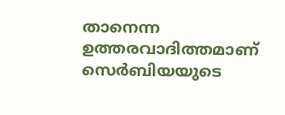താനെന്ന ഉത്തരവാദിത്തമാണ് സെര്‍ബിയയുടെ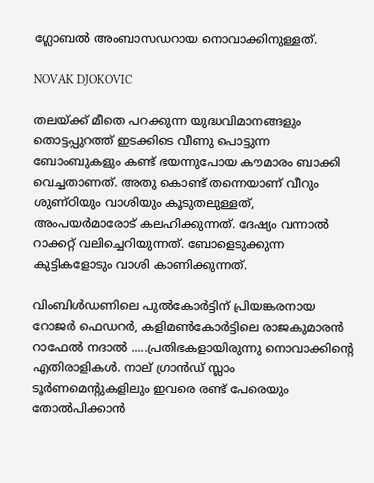ഗ്ലോബല്‍ അംബാസഡറായ നൊവാക്കിനുള്ളത്.

NOVAK DJOKOVIC

തലയ്ക്ക് മീതെ പറക്കുന്ന യുദ്ധവിമാനങ്ങളും തൊട്ടപ്പുറത്ത് ഇടക്കിടെ വീണു പൊട്ടുന്ന ബോംബുകളും കണ്ട് ഭയന്നുപോയ കൗമാരം ബാക്കി വെച്ചതാണത്. അതു കൊണ്ട് തന്നെയാണ് വീറും ശുണ്ഠിയും വാശിയും കൂടുതലുള്ളത്, അംപയര്‍മാരോട് കലഹിക്കുന്നത്. ദേഷ്യം വന്നാല്‍ റാക്കറ്റ് വലിച്ചെറിയുന്നത്. ബോളെടുക്കുന്ന കുട്ടികളോടും വാശി കാണിക്കുന്നത്.

വിംബിള്‍ഡണിലെ പുല്‍കോര്‍ട്ടിന് പ്രിയങ്കരനായ റോജര്‍ ഫെഡറര്‍, കളിമണ്‍കോര്‍ട്ടിലെ രാജകുമാരന്‍ റാഫേല്‍ നദാല്‍ .....പ്രതിഭകളായിരുന്നു നൊവാക്കിന്റെ എതിരാളികള്‍. നാല് ഗ്രാന്‍ഡ് സ്ലാം ടൂര്‍ണമെന്റുകളിലും ഇവരെ രണ്ട് പേരെയും തോല്‍പിക്കാന്‍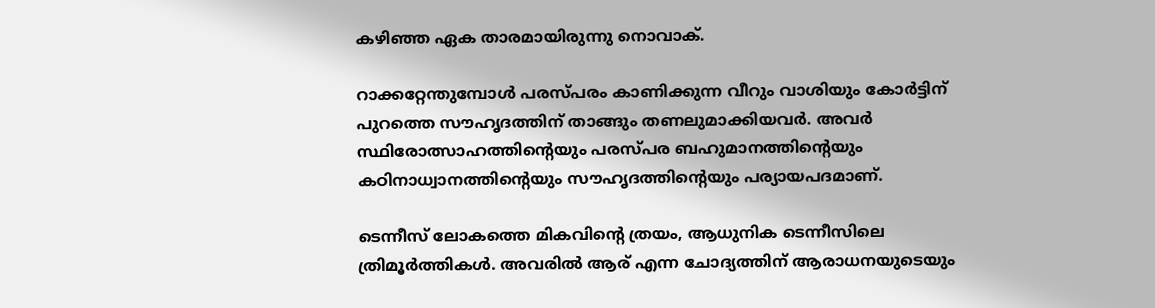കഴിഞ്ഞ ഏക താരമായിരുന്നു നൊവാക്.

റാക്കറ്റേന്തുമ്പോള്‍ പരസ്പരം കാണിക്കുന്ന വീറും വാശിയും കോര്‍ട്ടിന് പുറത്തെ സൗഹൃദത്തിന് താങ്ങും തണലുമാക്കിയവര്‍. അവര്‍ സ്ഥിരോത്സാഹത്തിന്റെയും പരസ്പര ബഹുമാനത്തിന്റെയും കഠിനാധ്വാനത്തിന്റെയും സൗഹൃദത്തിന്റെയും പര്യായപദമാണ്.

ടെന്നീസ് ലോകത്തെ മികവിന്റെ ത്രയം, ആധുനിക ടെന്നീസിലെ ത്രിമൂര്‍ത്തികള്‍. അവരില്‍ ആര് എന്ന ചോദ്യത്തിന് ആരാധനയുടെയും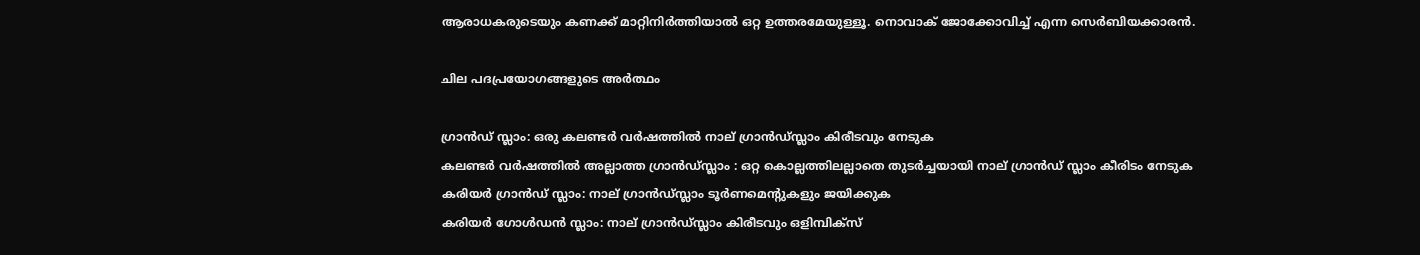ആരാധകരുടെയും കണക്ക് മാറ്റിനിര്‍ത്തിയാല്‍ ഒറ്റ ഉത്തരമേയുള്ളൂ. നൊവാക് ജോക്കോവിച്ച് എന്ന സെര്‍ബിയക്കാരന്‍.

ചില പദപ്രയോഗങ്ങളുടെ അര്‍ത്ഥം

ഗ്രാന്‍ഡ് സ്ലാം: ഒരു കലണ്ടര്‍ വര്‍ഷത്തില്‍ നാല് ഗ്രാന്‍ഡ്സ്ലാം കിരീടവും നേടുക
കലണ്ടര്‍ വര്‍ഷത്തില്‍ അല്ലാത്ത ഗ്രാന്‍ഡ്സ്ലാം : ഒറ്റ കൊല്ലത്തിലല്ലാതെ തുടര്‍ച്ചയായി നാല് ഗ്രാന്‍ഡ് സ്ലാം കീരിടം നേടുക
കരിയര്‍ ഗ്രാന്‍ഡ് സ്ലാം: നാല് ഗ്രാന്‍ഡ്സ്ലാം ടൂര്‍ണമെന്റുകളും ജയിക്കുക
കരിയര്‍ ഗോള്‍ഡന്‍ സ്ലാം: നാല് ഗ്രാന്‍ഡ്സ്ലാം കിരീടവും ഒളിമ്പിക്‌സ്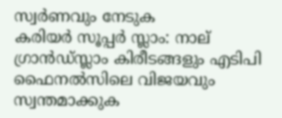സ്വര്‍ണവും നേടുക
കരിയര്‍ സൂപ്പര്‍ സ്ലാം: നാല് ഗ്രാന്‍ഡ്സ്ലാം കിരീടങ്ങളും എടിപി ഫൈനല്‍സിലെ വിജയവും സ്വന്തമാക്കുക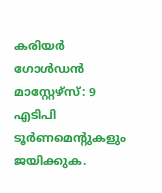കരിയര്‍ ഗോള്‍ഡന്‍ മാസ്റ്റേഴ്‌സ്: 9 എടിപി ടൂര്‍ണമെന്റുകളും ജയിക്കുക.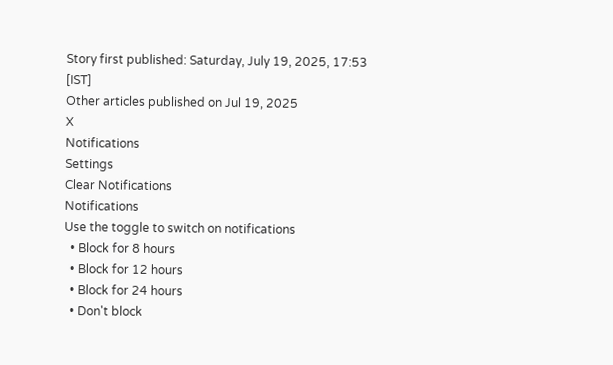Story first published: Saturday, July 19, 2025, 17:53 [IST]
Other articles published on Jul 19, 2025
X
Notifications
Settings
Clear Notifications
Notifications
Use the toggle to switch on notifications
  • Block for 8 hours
  • Block for 12 hours
  • Block for 24 hours
  • Don't block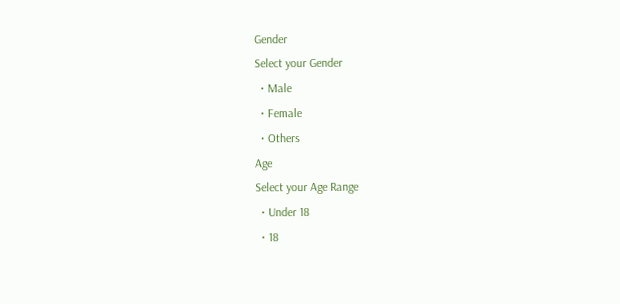Gender
Select your Gender
  • Male
  • Female
  • Others
Age
Select your Age Range
  • Under 18
  • 18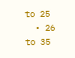to 25
  • 26 to 35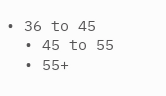• 36 to 45
  • 45 to 55
  • 55+